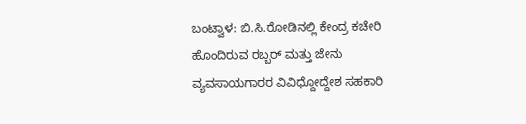ಬಂಟ್ವಾಳ: ಬಿ.ಸಿ.ರೋಡಿನಲ್ಲಿ ಕೇಂದ್ರ ಕಚೇರಿ ಹೊಂದಿರುವ ರಬ್ಬರ್ ಮತ್ತು ಜೇನು ವ್ಯವಸಾಯಗಾರರ ವಿವಿಧ್ದೋದ್ದೇಶ ಸಹಕಾರಿ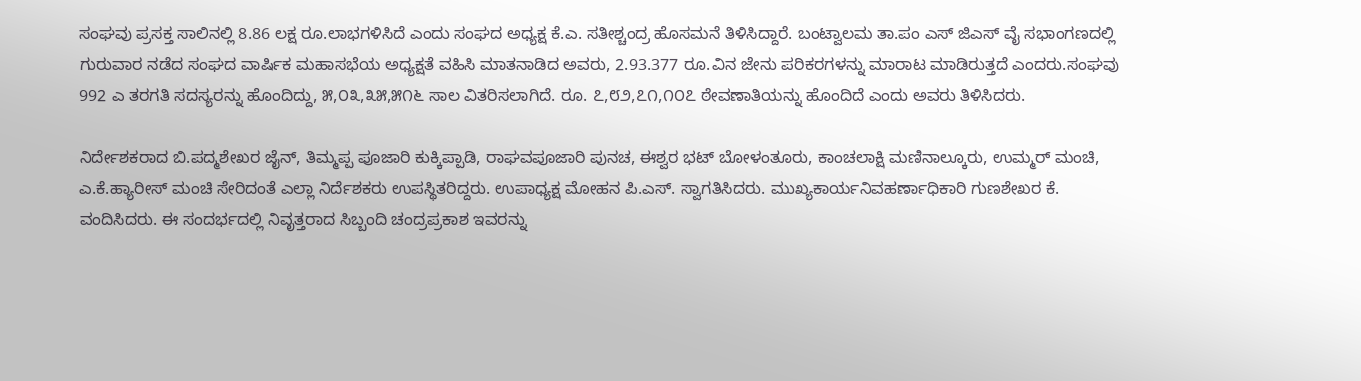ಸಂಘವು ಪ್ರಸಕ್ತ ಸಾಲಿನಲ್ಲಿ 8.86 ಲಕ್ಷ ರೂ.ಲಾಭಗಳಿಸಿದೆ ಎಂದು ಸಂಘದ ಅಧ್ಯಕ್ಷ ಕೆ.ಎ. ಸತೀಶ್ಚಂದ್ರ ಹೊಸಮನೆ ತಿಳಿಸಿದ್ದಾರೆ. ಬಂಟ್ವಾಲಮ ತಾ.ಪಂ ಎಸ್ ಜಿಎಸ್ ವೈ ಸಭಾಂಗಣದಲ್ಲಿ ಗುರುವಾರ ನಡೆದ ಸಂಘದ ವಾರ್ಷಿಕ ಮಹಾಸಭೆಯ ಅಧ್ಯಕ್ಷತೆ ವಹಿಸಿ ಮಾತನಾಡಿದ ಅವರು, 2.93.377 ರೂ.ವಿನ ಜೇನು ಪರಿಕರಗಳನ್ನು ಮಾರಾಟ ಮಾಡಿರುತ್ತದೆ ಎಂದರು.ಸಂಘವು 992 ಎ ತರಗತಿ ಸದಸ್ಯರನ್ನು ಹೊಂದಿದ್ದು, ೫,೦೩,೩೫,೫೧೬ ಸಾಲ ವಿತರಿಸಲಾಗಿದೆ. ರೂ. ೭,೮೨,೭೧,೧೦೭ ಠೇವಣಾತಿಯನ್ನು ಹೊಂದಿದೆ ಎಂದು ಅವರು ತಿಳಿಸಿದರು.

ನಿರ್ದೇಶಕರಾದ ಬಿ.ಪದ್ಮಶೇಖರ ಜೈನ್, ತಿಮ್ಮಪ್ಪ ಪೂಜಾರಿ ಕುಕ್ಕಿಪ್ಪಾಡಿ, ರಾಘವಪೂಜಾರಿ ಪುನಚ, ಈಶ್ವರ ಭಟ್ ಬೋಳಂತೂರು, ಕಾಂಚಲಾಕ್ಷಿ ಮಣಿನಾಲ್ಕೂರು, ಉಮ್ಮರ್ ಮಂಚಿ, ಎ.ಕೆ.ಹ್ಯಾರೀಸ್ ಮಂಚಿ ಸೇರಿದಂತೆ ಎಲ್ಲಾ ನಿರ್ದೆಶಕರು ಉಪಸ್ಥಿತರಿದ್ದರು. ಉಪಾಧ್ಯಕ್ಷ ಮೋಹನ ಪಿ.ಎಸ್. ಸ್ವಾಗತಿಸಿದರು. ಮುಖ್ಯಕಾರ್ಯನಿವಹರ್ಣಾಧಿಕಾರಿ ಗುಣಶೇಖರ ಕೆ. ವಂದಿಸಿದರು. ಈ ಸಂದರ್ಭದಲ್ಲಿ ನಿವೃತ್ತರಾದ ಸಿಬ್ಬಂದಿ ಚಂದ್ರಪ್ರಕಾಶ ಇವರನ್ನು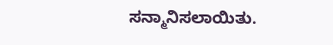ಸನ್ಮಾನಿಸಲಾಯಿತು.